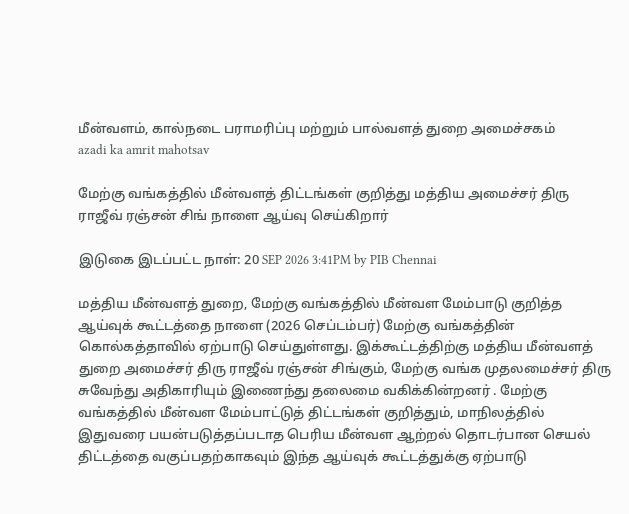மீன்வளம், கால்நடை பராமரிப்பு மற்றும் பால்வளத் துறை அமைச்சகம்
azadi ka amrit mahotsav

மேற்கு வங்கத்தில் மீன்வளத் திட்டங்கள் குறித்து மத்திய அமைச்சர் திரு ராஜீவ் ரஞ்சன் சிங் நாளை ஆய்வு செய்கிறார்

இடுகை இடப்பட்ட நாள்: 20 SEP 2026 3:41PM by PIB Chennai

மத்திய மீன்வளத் துறை, மேற்கு வங்கத்தில் மீன்வள மேம்பாடு குறித்த ஆய்வுக் கூட்டத்தை நாளை (2026 செப்டம்பர்) மேற்கு வங்கத்தின் கொல்கத்தாவில் ஏற்பாடு செய்துள்ளது. இக்கூட்டத்திற்கு மத்திய மீன்வளத் துறை அமைச்சர் திரு ராஜீவ் ரஞ்சன் சிங்கும், மேற்கு வங்க முதலமைச்சர் திரு சுவேந்து அதிகாரியும் இணைந்து தலைமை வகிக்கின்றனர் . மேற்கு வங்கத்தில் மீன்வள மேம்பாட்டுத் திட்டங்கள் குறித்தும், மாநிலத்தில் இதுவரை பயன்படுத்தப்படாத பெரிய மீன்வள ஆற்றல் தொடர்பான செயல் திட்டத்தை வகுப்பதற்காகவும் இந்த ஆய்வுக் கூட்டத்துக்கு ஏற்பாடு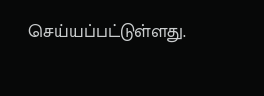செய்யப்பட்டுள்ளது.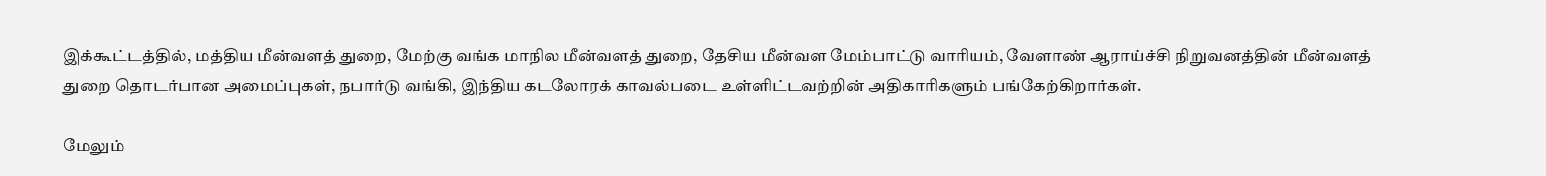இக்கூட்டத்தில், மத்திய மீன்வளத் துறை, மேற்கு வங்க மாநில மீன்வளத் துறை, தேசிய மீன்வள மேம்பாட்டு வாரியம், வேளாண் ஆராய்ச்சி நிறுவனத்தின் மீன்வளத் துறை தொடர்பான அமைப்புகள், நபார்டு வங்கி, இந்திய கடலோரக் காவல்படை உள்ளிட்டவற்றின் அதிகாரிகளும் பங்கேற்கிறார்கள்.

மேலும்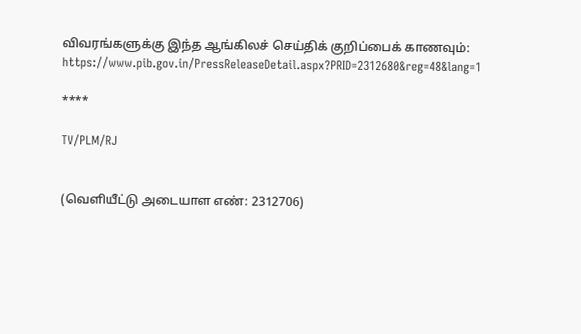விவரங்களுக்கு இந்த ஆங்கிலச் செய்திக் குறிப்பைக் காணவும்: https://www.pib.gov.in/PressReleaseDetail.aspx?PRID=2312680&reg=48&lang=1

****

TV/PLM/RJ


(வெளியீட்டு அடையாள எண்: 2312706)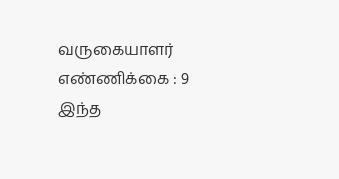வருகையாளர் எண்ணிக்கை : 9
இந்த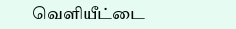வெளியீட்டை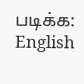படிக்க: English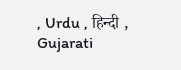, Urdu , हिन्दी , Gujarati